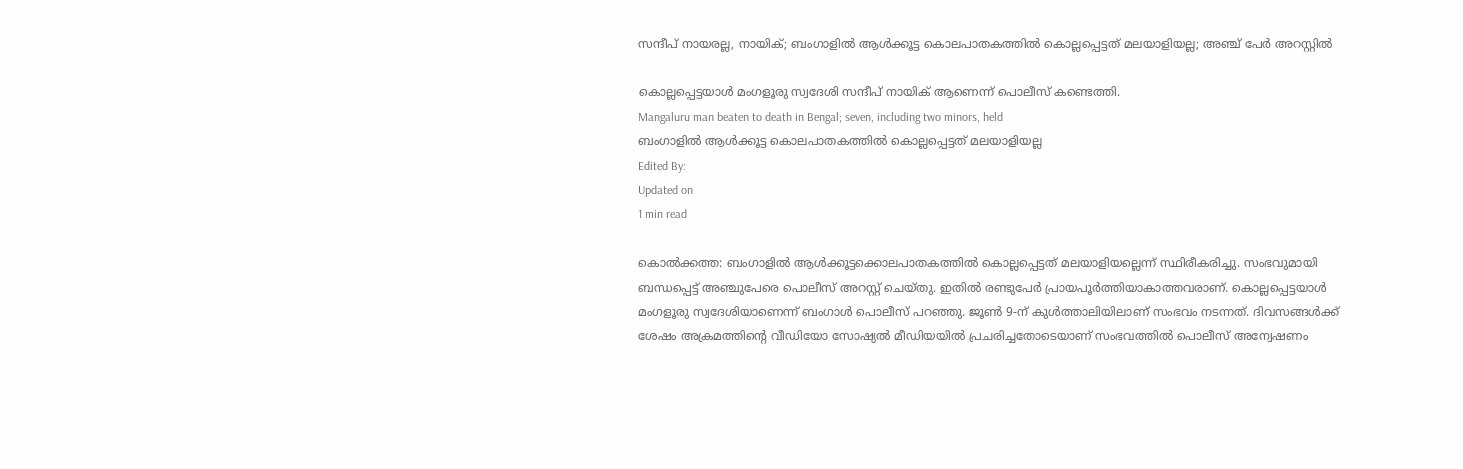സന്ദീപ് നായരല്ല, നായിക്; ബംഗാളില്‍ ആള്‍ക്കൂട്ട കൊലപാതകത്തില്‍ കൊല്ലപ്പെട്ടത് മലയാളിയല്ല; അഞ്ച് പേര്‍ അറസ്റ്റില്‍

കൊല്ലപ്പെട്ടയാള്‍ മംഗളൂരു സ്വദേശി സന്ദീപ് നായിക് ആണെന്ന് പൊലീസ് കണ്ടെത്തി.
Mangaluru man beaten to death in Bengal; seven, including two minors, held
ബംഗാളില്‍ ആള്‍ക്കൂട്ട കൊലപാതകത്തില്‍ കൊല്ലപ്പെട്ടത് മലയാളിയല്ല
Edited By:
Updated on
1 min read

കൊല്‍ക്കത്ത: ബംഗാളില്‍ ആള്‍ക്കൂട്ടക്കൊലപാതകത്തില്‍ കൊല്ലപ്പെട്ടത് മലയാളിയല്ലെന്ന് സ്ഥിരീകരിച്ചു. സംഭവുമായി ബന്ധപ്പെട്ട് അഞ്ചുപേരെ പൊലീസ് അറസ്റ്റ് ചെയ്തു. ഇതില്‍ രണ്ടുപേര്‍ പ്രായപൂര്‍ത്തിയാകാത്തവരാണ്. കൊല്ലപ്പെട്ടയാള്‍ മംഗളൂരു സ്വദേശിയാണെന്ന് ബംഗാള്‍ പൊലീസ് പറഞ്ഞു. ജൂണ്‍ 9-ന് കുള്‍ത്താലിയിലാണ് സംഭവം നടന്നത്. ദിവസങ്ങള്‍ക്ക് ശേഷം അക്രമത്തിന്റെ വീഡിയോ സോഷ്യല്‍ മീഡിയയില്‍ പ്രചരിച്ചതോടെയാണ് സംഭവത്തില്‍ പൊലീസ് അന്വേഷണം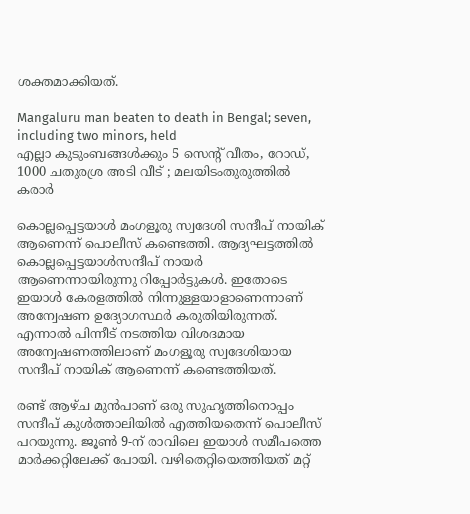ശക്തമാക്കിയത്.

Mangaluru man beaten to death in Bengal; seven, including two minors, held
എല്ലാ കുടുംബങ്ങള്‍ക്കും 5 സെന്റ് വീതം, റോഡ്, 1000 ചതുരശ്ര അടി വീട് ; മലയിടംതുരുത്തില്‍ കരാര്‍

കൊല്ലപ്പെട്ടയാള്‍ മംഗളൂരു സ്വദേശി സന്ദീപ് നായിക് ആണെന്ന് പൊലീസ് കണ്ടെത്തി. ആദ്യഘട്ടത്തില്‍ കൊല്ലപ്പെട്ടയാള്‍സന്ദീപ് നായര്‍ ആണെന്നായിരുന്നു റിപ്പോര്‍ട്ടുകള്‍. ഇതോടെ ഇയാള്‍ കേരളത്തില്‍ നിന്നുള്ളയാളാണെന്നാണ് അന്വേഷണ ഉദ്യോഗസ്ഥര്‍ കരുതിയിരുന്നത്. എന്നാല്‍ പിന്നീട് നടത്തിയ വിശദമായ അന്വേഷണത്തിലാണ് മംഗളൂരു സ്വദേശിയായ സന്ദീപ് നായിക് ആണെന്ന് കണ്ടെത്തിയത്.

രണ്ട് ആഴ്ച മുന്‍പാണ് ഒരു സുഹൃത്തിനൊപ്പം സന്ദീപ് കുള്‍ത്താലിയില്‍ എത്തിയതെന്ന് പൊലീസ് പറയുന്നു. ജൂണ്‍ 9-ന് രാവിലെ ഇയാള്‍ സമീപത്തെ മാര്‍ക്കറ്റിലേക്ക് പോയി. വഴിതെറ്റിയെത്തിയത് മറ്റ്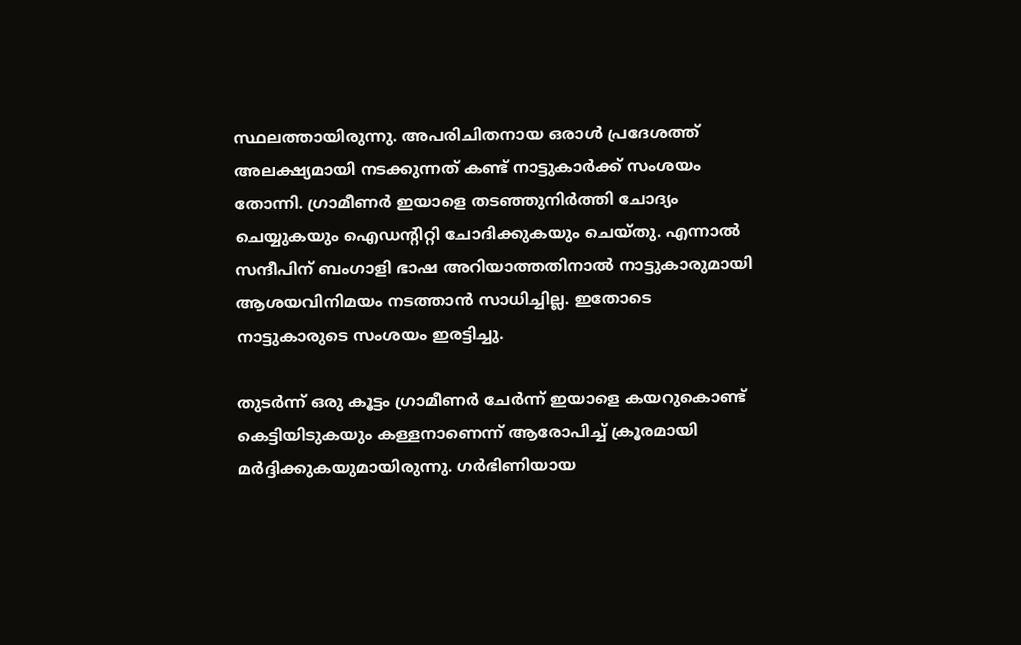സ്ഥലത്തായിരുന്നു. അപരിചിതനായ ഒരാള്‍ പ്രദേശത്ത് അലക്ഷ്യമായി നടക്കുന്നത് കണ്ട് നാട്ടുകാര്‍ക്ക് സംശയം തോന്നി. ഗ്രാമീണര്‍ ഇയാളെ തടഞ്ഞുനിര്‍ത്തി ചോദ്യം ചെയ്യുകയും ഐഡന്റിറ്റി ചോദിക്കുകയും ചെയ്തു. എന്നാല്‍ സന്ദീപിന് ബംഗാളി ഭാഷ അറിയാത്തതിനാല്‍ നാട്ടുകാരുമായി ആശയവിനിമയം നടത്താന്‍ സാധിച്ചില്ല. ഇതോടെ നാട്ടുകാരുടെ സംശയം ഇരട്ടിച്ചു.

തുടര്‍ന്ന് ഒരു കൂട്ടം ഗ്രാമീണര്‍ ചേര്‍ന്ന് ഇയാളെ കയറുകൊണ്ട് കെട്ടിയിടുകയും കള്ളനാണെന്ന് ആരോപിച്ച് ക്രൂരമായി മര്‍ദ്ദിക്കുകയുമായിരുന്നു. ഗര്‍ഭിണിയായ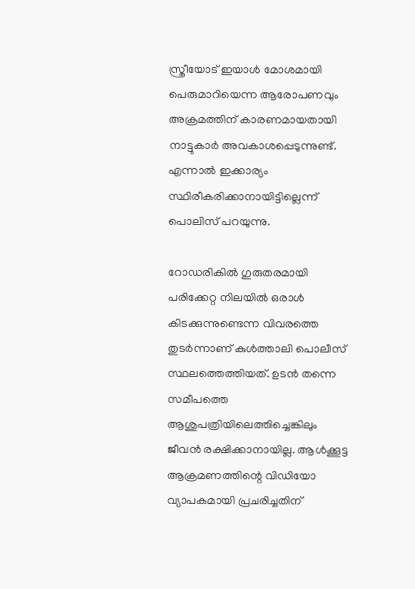സ്ത്രീയോട് ഇയാള്‍ മോശമായി പെരുമാറിയെന്ന ആരോപണവും അക്രമത്തിന് കാരണമായതായി നാട്ടുകാര്‍ അവകാശപ്പെടുന്നുണ്ട്. എന്നാല്‍ ഇക്കാര്യം സ്ഥിരീകരിക്കാനായിട്ടില്ലെന്ന് പൊലിസ് പറയുന്നു.

റോഡരികില്‍ ഗുരുതരമായി പരിക്കേറ്റ നിലയില്‍ ഒരാള്‍ കിടക്കുന്നുണ്ടെന്ന വിവരത്തെ തുടര്‍ന്നാണ് കുള്‍ത്താലി പൊലീസ് സ്ഥലത്തെത്തിയത്. ഉടന്‍ തന്നെ സമീപത്തെ ആശുപത്രിയിലെത്തിച്ചെങ്കിലും ജീവന്‍ രക്ഷിക്കാനായില്ല. ആള്‍ക്കൂട്ട ആക്രമണത്തിന്റെ വിഡിയോ വ്യാപകമായി പ്രചരിച്ചതിന്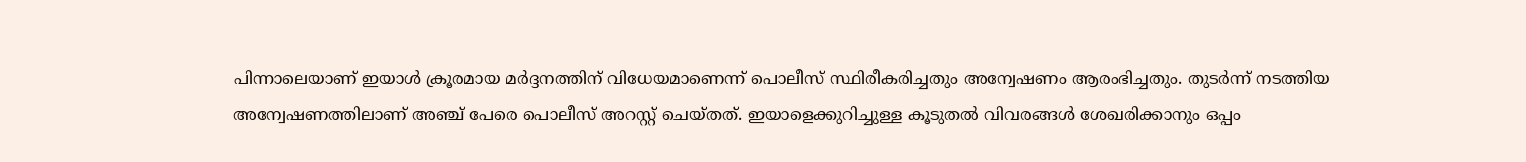പിന്നാലെയാണ് ഇയാള്‍ ക്രൂരമായ മര്‍ദ്ദനത്തിന് വിധേയമാണെന്ന് പൊലീസ് സ്ഥിരീകരിച്ചതും അന്വേഷണം ആരംഭിച്ചതും. തുടര്‍ന്ന് നടത്തിയ അന്വേഷണത്തിലാണ് അഞ്ച് പേരെ പൊലീസ് അറസ്റ്റ് ചെയ്തത്. ഇയാളെക്കുറിച്ചുള്ള കൂടുതല്‍ വിവരങ്ങള്‍ ശേഖരിക്കാനും ഒപ്പം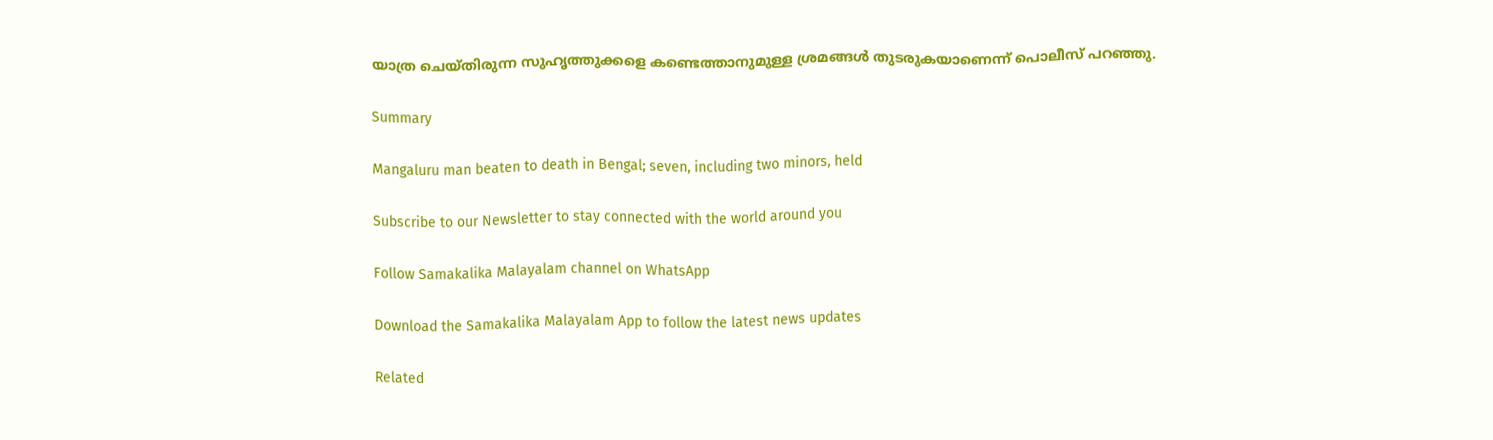യാത്ര ചെയ്തിരുന്ന സുഹൃത്തുക്കളെ കണ്ടെത്താനുമുള്ള ശ്രമങ്ങള്‍ തുടരുകയാണെന്ന് പൊലീസ് പറഞ്ഞു.

Summary

Mangaluru man beaten to death in Bengal; seven, including two minors, held

Subscribe to our Newsletter to stay connected with the world around you

Follow Samakalika Malayalam channel on WhatsApp

Download the Samakalika Malayalam App to follow the latest news updates

Related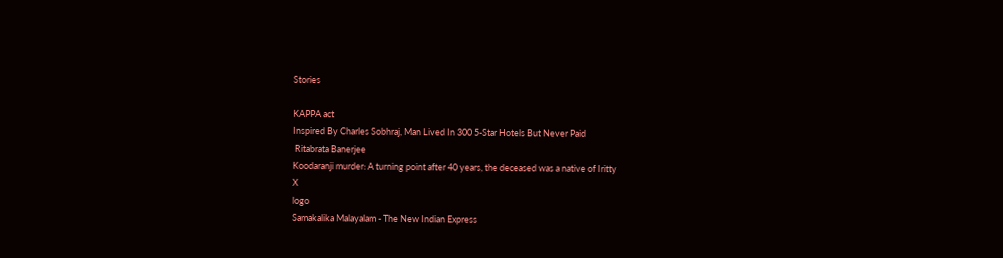Stories

KAPPA act
Inspired By Charles Sobhraj, Man Lived In 300 5-Star Hotels But Never Paid
 Ritabrata Banerjee
Koodaranji murder: A turning point after 40 years, the deceased was a native of Iritty
X
logo
Samakalika Malayalam - The New Indian Express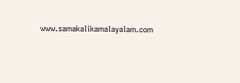www.samakalikamalayalam.com